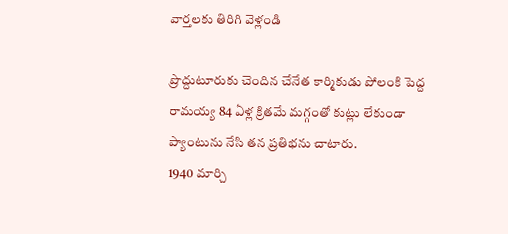వార్తలకు తిరిగి వెళ్లండి

ప్రొద్దుటూరుకు చెందిన చేనేత కార్మికుడు పోలంకి పెద్ద రామయ్య 84 ఏళ్ల క్రితమే మగ్గంతో కుట్లు లేకుండా ప్యాంటును నేసి తన ప్రతిభను చాటారు.
1940 మార్చి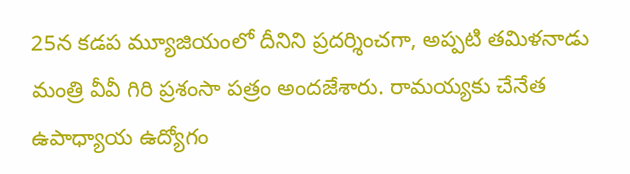25న కడప మ్యూజియంలో దీనిని ప్రదర్శించగా, అప్పటి తమిళనాడు మంత్రి వీవీ గిరి ప్రశంసా పత్రం అందజేశారు. రామయ్యకు చేనేత ఉపాధ్యాయ ఉద్యోగం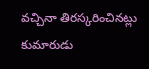వచ్చినా తిరస్కరించినట్లు కుమారుడు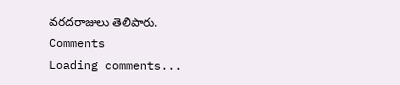వరదరాజులు తెలిపారు.
Comments
Loading comments...